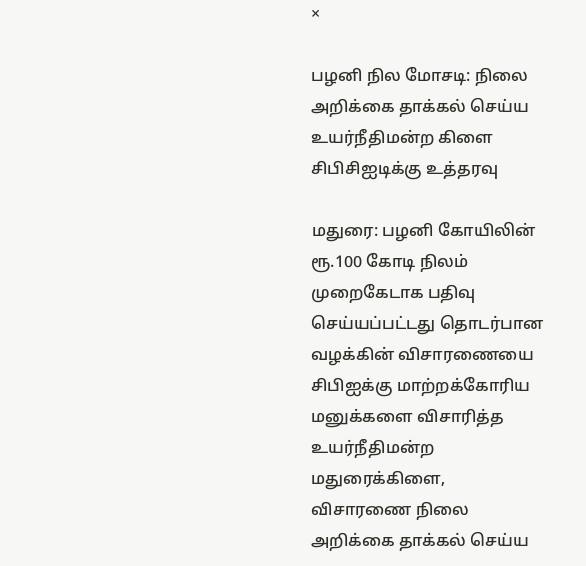×

பழனி நில மோசடி: நிலை அறிக்கை தாக்கல் செய்ய உயர்நீதிமன்ற கிளை சிபிசிஐடிக்கு உத்தரவு

மதுரை: பழனி கோயிலின் ரூ.100 கோடி நிலம் முறைகேடாக பதிவு செய்யப்பட்டது தொடர்பான வழக்கின் விசாரணையை சிபிஐக்கு மாற்றக்கோரிய மனுக்களை விசாரித்த உயர்நீதிமன்ற மதுரைக்கிளை, விசாரணை நிலை அறிக்கை தாக்கல் செய்ய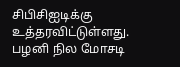சிபிசிஐடிக்கு உத்தரவிட்டுள்ளது. பழனி நில மோசடி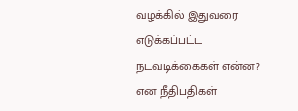வழக்கில் இதுவரை எடுக்கப்பட்ட நடவடிக்கைகள் என்ன? என நீதிபதிகள்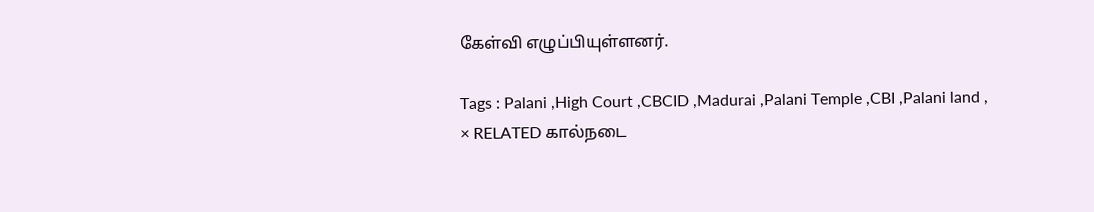கேள்வி எழுப்பியுள்ளனர்.

Tags : Palani ,High Court ,CBCID ,Madurai ,Palani Temple ,CBI ,Palani land ,
× RELATED கால்நடை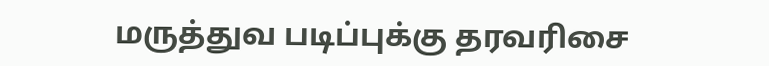மருத்துவ படிப்புக்கு தரவரிசை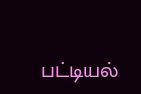பட்டியல்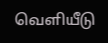வெளியீடு